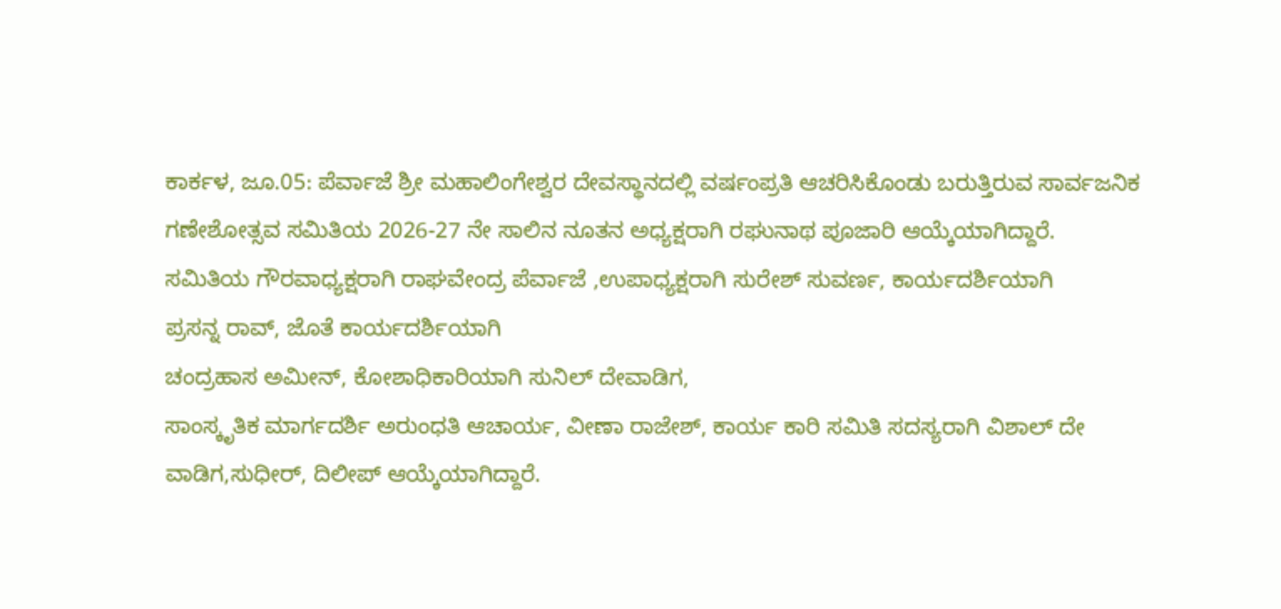ಕಾರ್ಕಳ, ಜೂ.05: ಪೆರ್ವಾಜೆ ಶ್ರೀ ಮಹಾಲಿಂಗೇಶ್ವರ ದೇವಸ್ಥಾನದಲ್ಲಿ ವರ್ಷಂಪ್ರತಿ ಆಚರಿಸಿಕೊಂಡು ಬರುತ್ತಿರುವ ಸಾರ್ವಜನಿಕ ಗಣೇಶೋತ್ಸವ ಸಮಿತಿಯ 2026-27 ನೇ ಸಾಲಿನ ನೂತನ ಅಧ್ಯಕ್ಷರಾಗಿ ರಘುನಾಥ ಪೂಜಾರಿ ಆಯ್ಕೆಯಾಗಿದ್ದಾರೆ.
ಸಮಿತಿಯ ಗೌರವಾಧ್ಯಕ್ಷರಾಗಿ ರಾಘವೇಂದ್ರ ಪೆರ್ವಾಜೆ ,ಉಪಾಧ್ಯಕ್ಷರಾಗಿ ಸುರೇಶ್ ಸುವರ್ಣ, ಕಾರ್ಯದರ್ಶಿಯಾಗಿ
ಪ್ರಸನ್ನ ರಾವ್, ಜೊತೆ ಕಾರ್ಯದರ್ಶಿಯಾಗಿ
ಚಂದ್ರಹಾಸ ಅಮೀನ್, ಕೋಶಾಧಿಕಾರಿಯಾಗಿ ಸುನಿಲ್ ದೇವಾಡಿಗ,
ಸಾಂಸ್ಕೃತಿಕ ಮಾರ್ಗದರ್ಶಿ ಅರುಂಧತಿ ಆಚಾರ್ಯ, ವೀಣಾ ರಾಜೇಶ್, ಕಾರ್ಯ ಕಾರಿ ಸಮಿತಿ ಸದಸ್ಯರಾಗಿ ವಿಶಾಲ್ ದೇ ವಾಡಿಗ,ಸುಧೀರ್, ದಿಲೀಪ್ ಆಯ್ಕೆಯಾಗಿದ್ದಾರೆ.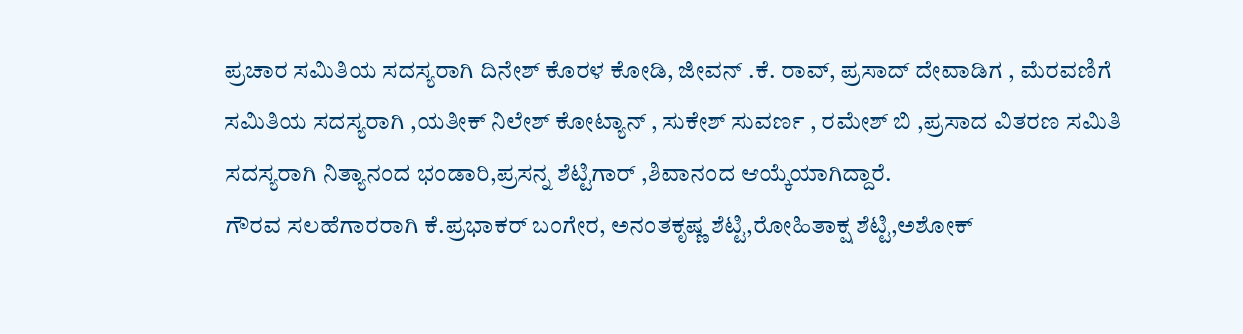ಪ್ರಚಾರ ಸಮಿತಿಯ ಸದಸ್ಯರಾಗಿ ದಿನೇಶ್ ಕೊರಳ ಕೋಡಿ, ಜೀವನ್ .ಕೆ. ರಾವ್, ಪ್ರಸಾದ್ ದೇವಾಡಿಗ , ಮೆರವಣಿಗೆ ಸಮಿತಿಯ ಸದಸ್ಯರಾಗಿ ,ಯತೀಕ್ ನಿಲೇಶ್ ಕೋಟ್ಯಾನ್ , ಸುಕೇಶ್ ಸುವರ್ಣ , ರಮೇಶ್ ಬಿ ,ಪ್ರಸಾದ ವಿತರಣ ಸಮಿತಿ ಸದಸ್ಯರಾಗಿ ನಿತ್ಯಾನಂದ ಭಂಡಾರಿ,ಪ್ರಸನ್ನ ಶೆಟ್ಟಿಗಾರ್ ,ಶಿವಾನಂದ ಆಯ್ಕೆಯಾಗಿದ್ದಾರೆ.
ಗೌರವ ಸಲಹೆಗಾರರಾಗಿ ಕೆ.ಪ್ರಭಾಕರ್ ಬಂಗೇರ, ಅನಂತಕೃಷ್ಣ ಶೆಟ್ಟಿ,ರೋಹಿತಾಕ್ಷ ಶೆಟ್ಟಿ,ಅಶೋಕ್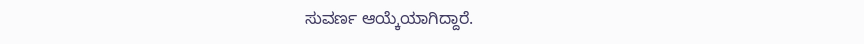ಸುವರ್ಣ ಆಯ್ಕೆಯಾಗಿದ್ದಾರೆ.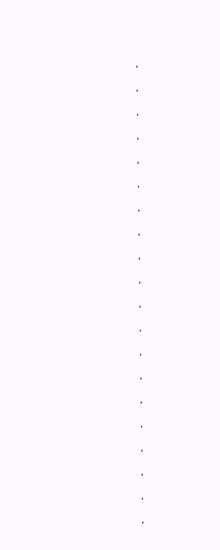.
.
.
.
.
.
.
.
.
.
.
.
.
.
.
.
.
.
.
.